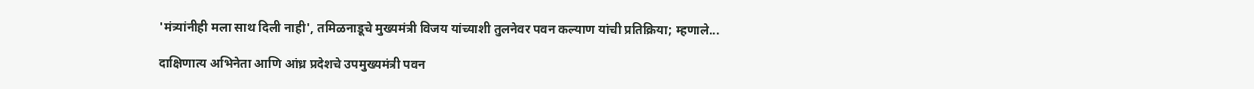'मंत्र्यांनीही मला साथ दिली नाही', तमिळनाडूचे मुख्यमंत्री विजय यांच्याशी तुलनेवर पवन कल्याण यांची प्रतिक्रिया; म्हणाले...

दाक्षिणात्य अभिनेता आणि आंध्र प्रदेशचे उपमुख्यमंत्री पवन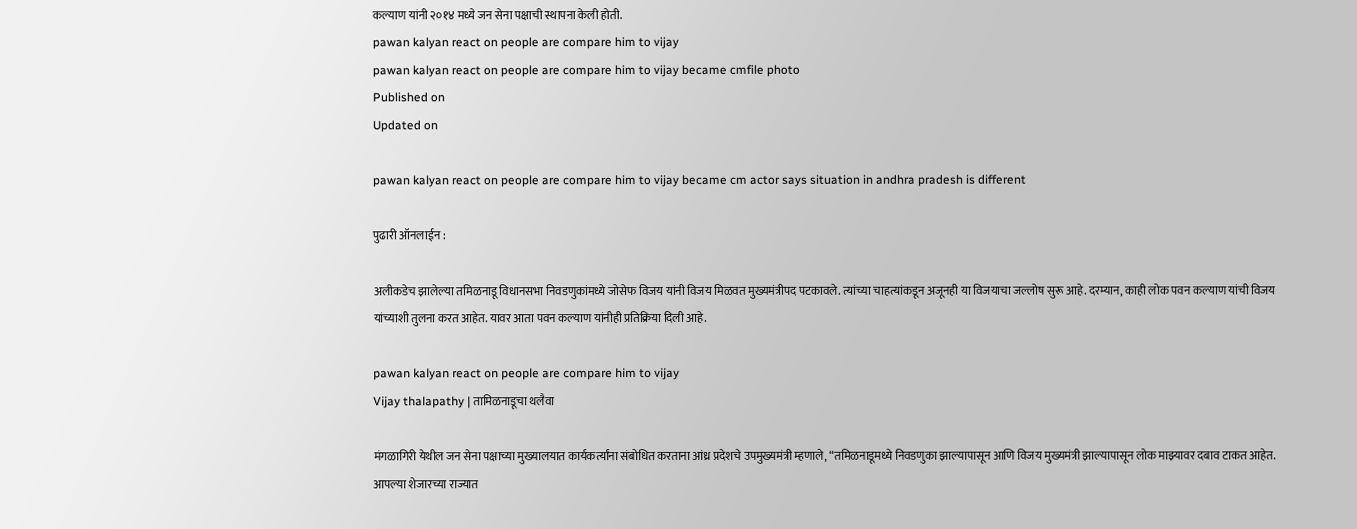कल्याण यांनी २०१४ मध्ये जन सेना पक्षाची स्थापना केली होती.
pawan kalyan react on people are compare him to vijay
pawan kalyan react on people are compare him to vijay became cmfile photo
Published on
Updated on

pawan kalyan react on people are compare him to vijay became cm actor says situation in andhra pradesh is different

पुढारी ऑनलाईन :

अलीकडेच झालेल्या तमिळनाडू विधानसभा निवडणुकांमध्ये जोसेफ विजय यांनी विजय मिळवत मुख्यमंत्रीपद पटकावले. त्यांच्या चाहत्यांकडून अजूनही या विजयाचा जल्लोष सुरू आहे. दरम्यान, काही लोक पवन कल्याण यांची विजय यांच्याशी तुलना करत आहेत. यावर आता पवन कल्याण यांनीही प्रतिक्रिया दिली आहे.

pawan kalyan react on people are compare him to vijay
Vijay thalapathy | तामिळनाडूचा थलैवा

मंगळागिरी येथील जन सेना पक्षाच्या मुख्यालयात कार्यकर्त्यांना संबोधित करताना आंध्र प्रदेशचे उपमुख्यमंत्री म्हणाले, “तमिळनाडूमध्ये निवडणुका झाल्यापासून आणि विजय मुख्यमंत्री झाल्यापासून लोक माझ्यावर दबाव टाकत आहेत. आपल्या शेजारच्या राज्यात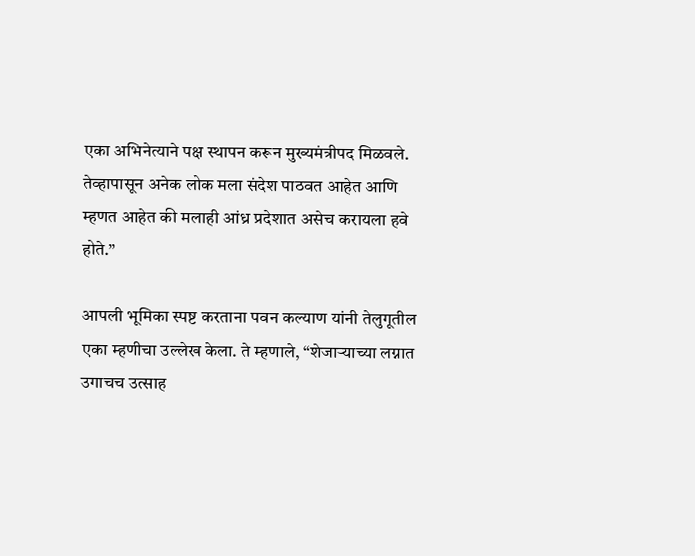एका अभिनेत्याने पक्ष स्थापन करून मुख्यमंत्रीपद मिळवले. तेव्हापासून अनेक लोक मला संदेश पाठवत आहेत आणि म्हणत आहेत की मलाही आंध्र प्रदेशात असेच करायला हवे होते.”

आपली भूमिका स्पष्ट करताना पवन कल्याण यांनी तेलुगूतील एका म्हणीचा उल्लेख केला. ते म्हणाले, “शेजाऱ्याच्या लग्नात उगाचच उत्साह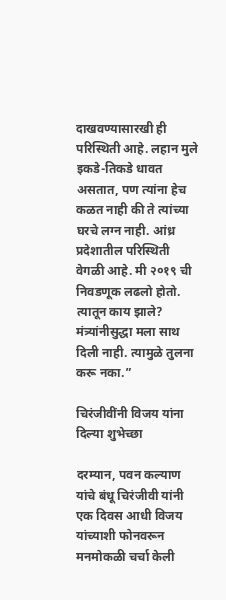दाखवण्यासारखी ही परिस्थिती आहे. लहान मुले इकडे-तिकडे धावत असतात, पण त्यांना हेच कळत नाही की ते त्यांच्या घरचे लग्न नाही. आंध्र प्रदेशातील परिस्थिती वेगळी आहे. मी २०१९ ची निवडणूक लढलो होतो. त्यातून काय झाले? मंत्र्यांनीसुद्धा मला साथ दिली नाही. त्यामुळे तुलना करू नका.”

चिरंजीवींनी विजय यांना दिल्या शुभेच्छा

दरम्यान, पवन कल्याण यांचे बंधू चिरंजीवी यांनी एक दिवस आधी विजय यांच्याशी फोनवरून मनमोकळी चर्चा केली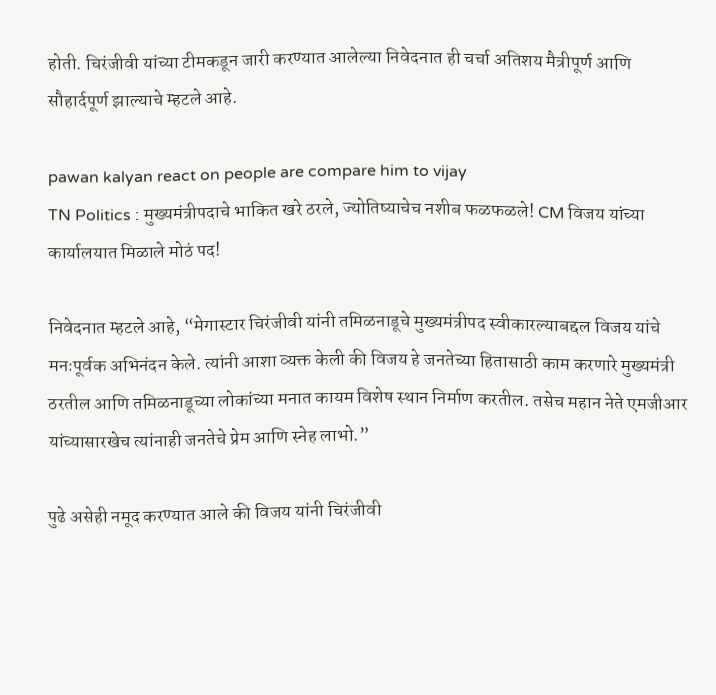होती. चिरंजीवी यांच्या टीमकडून जारी करण्यात आलेल्या निवेदनात ही चर्चा अतिशय मैत्रीपूर्ण आणि सौहार्दपूर्ण झाल्याचे म्हटले आहे.

pawan kalyan react on people are compare him to vijay
TN Politics : मुख्यमंत्रीपदाचे भाकित खरे ठरले, ज्योतिष्याचेच नशीब फळफळले! CM विजय यांच्या कार्यालयात मिळाले मोठं पद!

निवेदनात म्हटले आहे, “मेगास्टार चिरंजीवी यांनी तमिळनाडूचे मुख्यमंत्रीपद स्वीकारल्याबद्दल विजय यांचे मनःपूर्वक अभिनंदन केले. त्यांनी आशा व्यक्त केली की विजय हे जनतेच्या हितासाठी काम करणारे मुख्यमंत्री ठरतील आणि तमिळनाडूच्या लोकांच्या मनात कायम विशेष स्थान निर्माण करतील. तसेच महान नेते एमजीआर यांच्यासारखेच त्यांनाही जनतेचे प्रेम आणि स्नेह लाभो.”

पुढे असेही नमूद करण्यात आले की विजय यांनी चिरंजीवी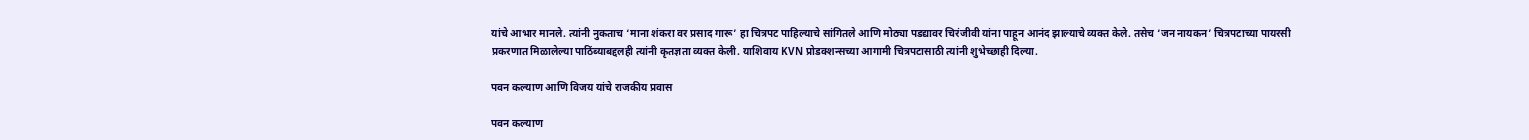यांचे आभार मानले. त्यांनी नुकताच ‘माना शंकरा वर प्रसाद गारू’ हा चित्रपट पाहिल्याचे सांगितले आणि मोठ्या पडद्यावर चिरंजीवी यांना पाहून आनंद झाल्याचे व्यक्त केले. तसेच ‘जन नायकन’ चित्रपटाच्या पायरसी प्रकरणात मिळालेल्या पाठिंब्याबद्दलही त्यांनी कृतज्ञता व्यक्त केली. याशिवाय KVN प्रोडक्शन्सच्या आगामी चित्रपटासाठी त्यांनी शुभेच्छाही दिल्या.

पवन कल्याण आणि विजय यांचे राजकीय प्रवास

पवन कल्याण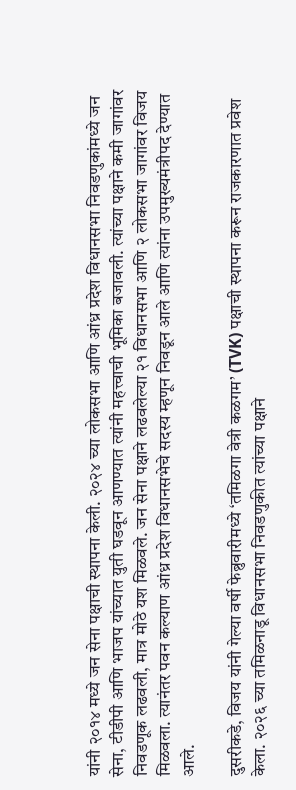यांनी २०१४ मध्ये जन सेना पक्षाची स्थापना केली. २०२४ च्या लोकसभा आणि आंध्र प्रदेश विधानसभा निवडणुकांमध्ये जन सेना, टीडीपी आणि भाजप यांच्यात युती घडवून आणण्यात त्यांनी महत्त्वाची भूमिका बजावली. त्यांच्या पक्षाने कमी जागांवर निवडणूक लढवली, मात्र मोठे यश मिळवले. जन सेना पक्षाने लढवलेल्या २१ विधानसभा आणि २ लोकसभा जागांवर विजय मिळवला. त्यानंतर पवन कल्याण आंध्र प्रदेश विधानसभेचे सदस्य म्हणून निवडून आले आणि त्यांना उपमुख्यमंत्रीपद देण्यात आले.

दुसरीकडे, विजय यांनी गेल्या वर्षी फेब्रुवारीमध्ये ‘तमिळगा वेत्री कळगम’ (TVK) पक्षाची स्थापना करून राजकारणात प्रवेश केला. २०२६ च्या तमिळनाडू विधानसभा निवडणुकीत त्यांच्या पक्षाने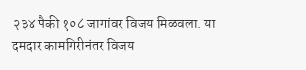२३४ पैकी १०८ जागांवर विजय मिळवला. या दमदार कामगिरीनंतर विजय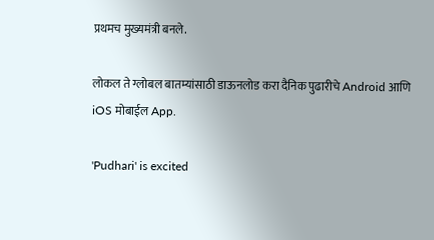प्रथमच मुख्यमंत्री बनले.

लोकल ते ग्लोबल बातम्यांसाठी डाऊनलोड करा दैनिक पुढारीचे Android आणि iOS मोबाईल App.

'Pudhari' is excited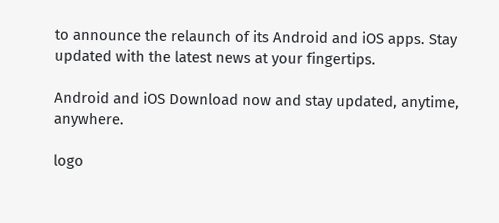to announce the relaunch of its Android and iOS apps. Stay updated with the latest news at your fingertips.

Android and iOS Download now and stay updated, anytime, anywhere.

logo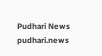Pudhari News
pudhari.news